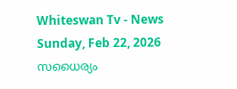Whiteswan Tv - News
Sunday, Feb 22, 2026
സധൈര്യം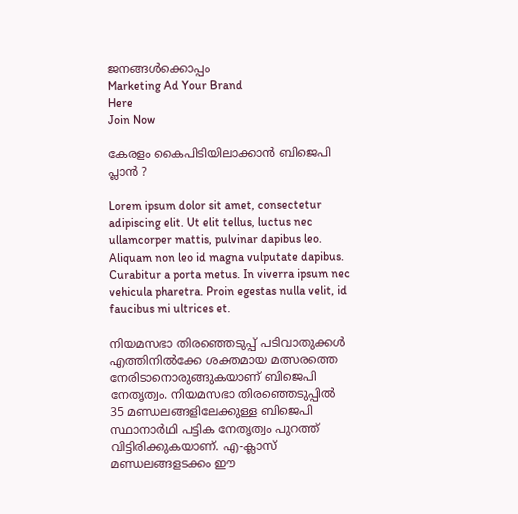ജനങ്ങൾക്കൊപ്പം
Marketing Ad Your Brand
Here
Join Now

കേരളം കൈപിടിയിലാക്കാൻ ബിജെപി പ്ലാൻ ?

Lorem ipsum dolor sit amet, consectetur adipiscing elit. Ut elit tellus, luctus nec ullamcorper mattis, pulvinar dapibus leo. Aliquam non leo id magna vulputate dapibus. Curabitur a porta metus. In viverra ipsum nec vehicula pharetra. Proin egestas nulla velit, id faucibus mi ultrices et.

നിയമസഭാ തിരഞ്ഞെടുപ്പ് പടിവാതുക്കൾ എത്തിനിൽക്കേ ശക്തമായ മത്സരത്തെ നേരിടാനൊരുങ്ങുകയാണ് ബിജെപി നേതൃത്വം. നിയമസഭാ തിരഞ്ഞെടുപ്പിൽ 35 മണ്ഡലങ്ങളിലേക്കുള്ള ബിജെപി സ്ഥാനാർഥി പട്ടിക നേതൃത്വം പുറത്ത് വിട്ടിരിക്കുകയാണ്. എ-ക്ലാസ് മണ്ഡലങ്ങളടക്കം ഈ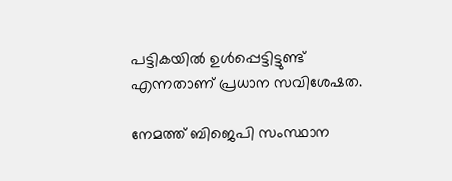പട്ടികയിൽ ഉൾപ്പെട്ടിട്ടുണ്ട് എന്നതാണ് പ്രധാന സവിശേഷത.

നേമത്ത് ബിജെപി സംസ്ഥാന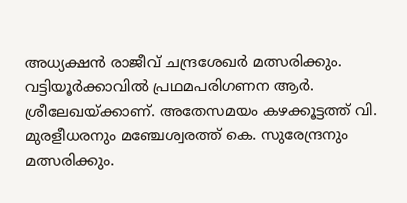അധ്യക്ഷൻ രാജീവ് ചന്ദ്രശേഖർ മത്സരിക്കും. വട്ടിയൂർക്കാവിൽ പ്രഥമപരിഗണന ആർ. ശ്രീലേഖയ്ക്കാണ്. അതേസമയം കഴക്കൂട്ടത്ത് വി. മുരളീധരനും മഞ്ചേശ്വരത്ത് കെ. സുരേന്ദ്രനും മത്സരിക്കും.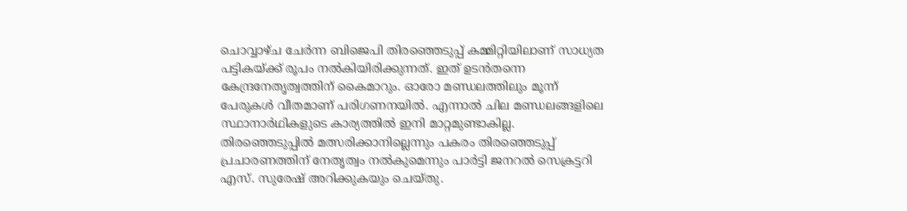ചൊവ്വാഴ്ച ചേർന്ന ബിജെപി തിരഞ്ഞെടുപ്പ് കമ്മിറ്റിയിലാണ് സാധ്യത പട്ടികയ്ക്ക് രൂപം നൽകിയിരിക്കുന്നത്. ഇത് ഉടൻതന്നെ കേന്ദ്രനേതൃത്വത്തിന് കൈമാറും. ഓരോ മണ്ഡലത്തിലും മൂന്ന് പേരുകൾ വീതമാണ് പരിഗണനയിൽ. എന്നാൽ ചില മണ്ഡലങ്ങളിലെ സ്ഥാനാർഥികളുടെ കാര്യത്തിൽ ഇനി മാറ്റമുണ്ടാകില്ല. തിരഞ്ഞെടുപ്പിൽ മത്സരിക്കാനില്ലെന്നും പകരം തിരഞ്ഞെടുപ്പ് പ്രചാരണത്തിന് നേതൃത്വം നൽകുമെന്നും പാർട്ടി ജനറൽ സെക്രട്ടറി എസ്. സുരേഷ് അറിക്കുകയും ചെയ്തു.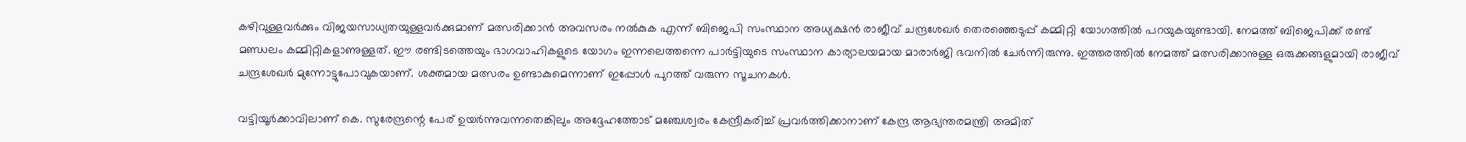കഴിവുള്ളവർക്കും വിജയസാധ്യതയുള്ളവർക്കുമാണ് മത്സരിക്കാൻ അവസരം നൽകുക എന്ന് ബിജെപി സംസ്ഥാന അധ്യക്ഷൻ രാജീവ് ചന്ദ്രശേഖർ തെരഞ്ഞെടുപ്പ് കമ്മിറ്റി യോഗത്തിൽ പറയുകയുണ്ടായി. നേമത്ത് ബിജെപിക്ക് രണ്ട് മണ്ഡലം കമ്മിറ്റികളാണുള്ളത്. ഈ രണ്ടിടത്തെയും ഭാഗവാഹികളുടെ യോഗം ഇന്നലെത്തന്നെ പാർട്ടിയുടെ സംസ്ഥാന കാര്യാലയമായ മാരാർജി ഭവനിൽ ചേർന്നിരുന്നു. ഇത്തരത്തിൽ നേമത്ത് മത്സരിക്കാനുള്ള ഒരുക്കങ്ങളുമായി രാജീവ് ചന്ദ്രശേഖർ മുന്നോട്ടുപോവുകയാണ്. ശക്തമായ മത്സരം ഉണ്ടാകുമെന്നാണ് ഇപ്പോൾ പുറത്ത് വരുന്ന സൂചനകൾ.

വട്ടിയൂർക്കാവിലാണ് കെ. സുരേന്ദ്രന്റെ പേര് ഉയർന്നുവന്നതെങ്കിലും അദ്ദേഹത്തോട് മഞ്ചേശ്വരം കേന്ദ്രീകരിച്ച് പ്രവർത്തിക്കാനാണ് കേന്ദ്ര ആഭ്യന്തരമന്ത്രി അമിത്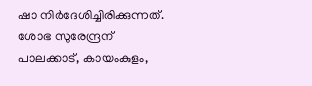ഷാ നിർദേശിച്ചിരിക്കുന്നത്. ശോഭ സുരേന്ദ്രന് പാലക്കാട്, കായംകുളം,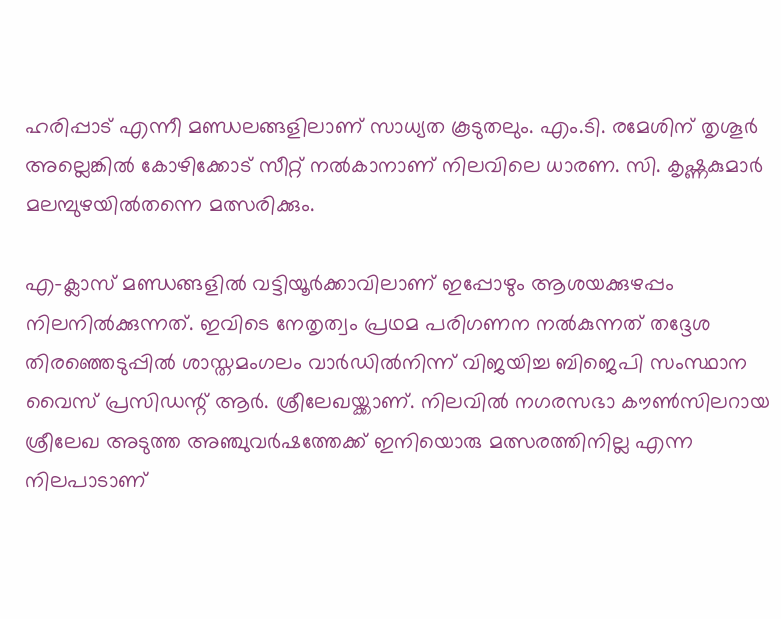ഹരിപ്പാട് എന്നീ മണ്ഡലങ്ങളിലാണ് സാധ്യത കൂടുതലും. എം.ടി. രമേശിന് തൃശൂർ അല്ലെങ്കിൽ കോഴിക്കോട് സീറ്റ് നൽകാനാണ് നിലവിലെ ധാരണ. സി. കൃഷ്ണകുമാർ മലമ്പുഴയിൽതന്നെ മത്സരിക്കും.

എ-ക്ലാസ് മണ്ഡങ്ങളിൽ വട്ടിയൂർക്കാവിലാണ് ഇപ്പോഴും ആശയക്കുഴപ്പം നിലനിൽക്കുന്നത്. ഇവിടെ നേതൃത്വം പ്രഥമ പരിഗണന നൽകുന്നത് തദ്ദേശ തിരഞ്ഞെടുപ്പിൽ ശാസ്തമംഗലം വാർഡിൽനിന്ന് വിജയിച്ച ബിജെപി സംസ്ഥാന വൈസ് പ്രസിഡന്റ് ആർ. ശ്രീലേഖയ്ക്കാണ്. നിലവിൽ നഗരസഭാ കൗൺസിലറായ ശ്രീലേഖ അടുത്ത അഞ്ചുവർഷത്തേക്ക് ഇനിയൊരു മത്സരത്തിനില്ല എന്ന നിലപാടാണ്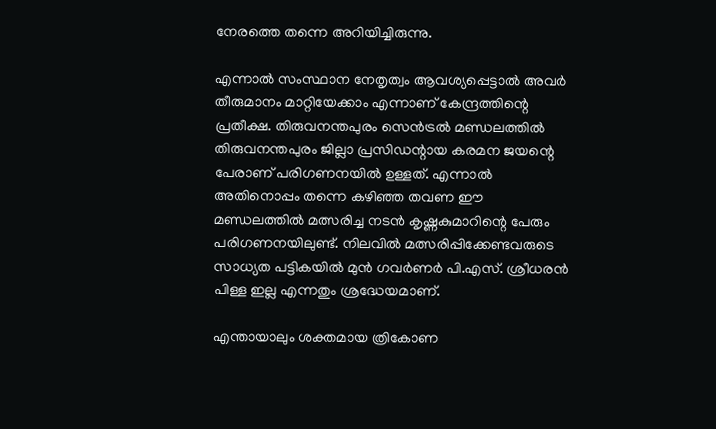നേരത്തെ തന്നെ അറിയിച്ചിരുന്നു.

എന്നാൽ സംസ്ഥാന നേതൃത്വം ആവശ്യപ്പെട്ടാൽ അവർ തീരുമാനം മാറ്റിയേക്കാം എന്നാണ് കേന്ദ്രത്തിന്റെ പ്രതീക്ഷ. തിരുവനന്തപുരം സെൻട്രൽ മണ്ഡലത്തിൽ തിരുവനന്തപുരം ജില്ലാ പ്രസിഡന്റായ കരമന ജയന്റെ പേരാണ് പരിഗണനയിൽ ഉള്ളത്. എന്നാൽ അതിനൊപ്പം തന്നെ കഴിഞ്ഞ തവണ ഈ മണ്ഡലത്തിൽ മത്സരിച്ച നടൻ കൃഷ്ണകുമാറിന്റെ പേരും പരിഗണനയിലുണ്ട്. നിലവിൽ മത്സരിപ്പിക്കേണ്ടവരുടെ സാധ്യത പട്ടികയിൽ മുൻ ഗവർണർ പി.എസ്. ശ്രീധരൻ പിള്ള ഇല്ല എന്നതും ശ്രദ്ധേയമാണ്.

എന്തായാലും ശക്തമായ ത്രികോണ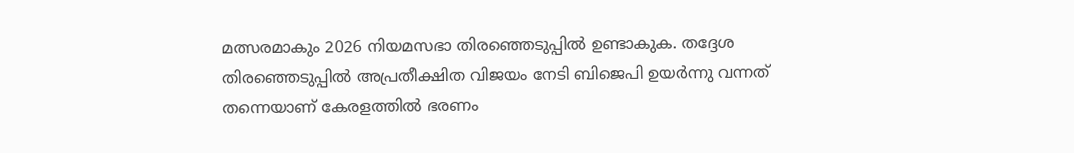മത്സരമാകും 2026 നിയമസഭാ തിരഞ്ഞെടുപ്പിൽ ഉണ്ടാകുക. തദ്ദേശ തിരഞ്ഞെടുപ്പിൽ അപ്രതീക്ഷിത വിജയം നേടി ബിജെപി ഉയർന്നു വന്നത് തന്നെയാണ് കേരളത്തിൽ ഭരണം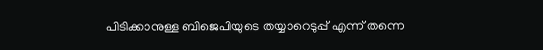പിടിക്കാനുള്ള ബിജെപിയുടെ തയ്യാറെടുപ്പ് എന്ന് തന്നെ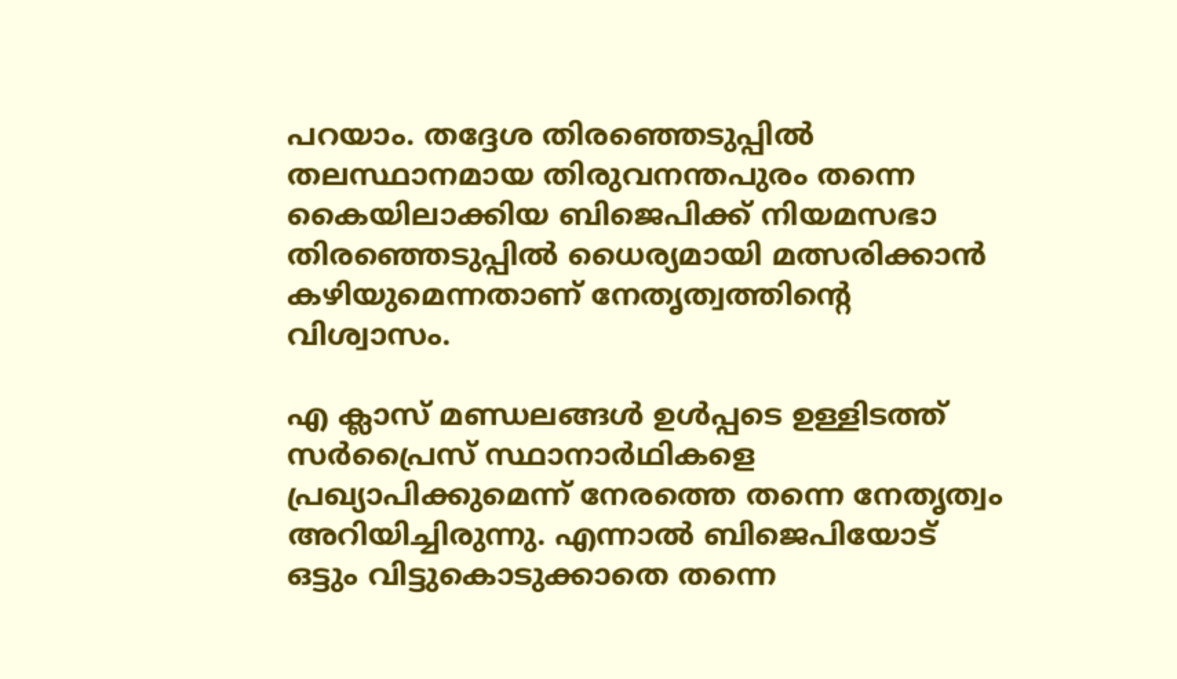പറയാം. തദ്ദേശ തിരഞ്ഞെടുപ്പിൽ തലസ്ഥാനമായ തിരുവനന്തപുരം തന്നെ കൈയിലാക്കിയ ബിജെപിക്ക് നിയമസഭാ തിരഞ്ഞെടുപ്പിൽ ധൈര്യമായി മത്സരിക്കാൻ കഴിയുമെന്നതാണ് നേതൃത്വത്തിന്റെ വിശ്വാസം.

എ ക്ലാസ് മണ്ഡലങ്ങൾ ഉൾപ്പടെ ഉള്ളിടത്ത് സർപ്രൈസ് സ്ഥാനാർഥികളെ പ്രഖ്യാപിക്കുമെന്ന് നേരത്തെ തന്നെ നേതൃത്വം അറിയിച്ചിരുന്നു. എന്നാൽ ബിജെപിയോട് ഒട്ടും വിട്ടുകൊടുക്കാതെ തന്നെ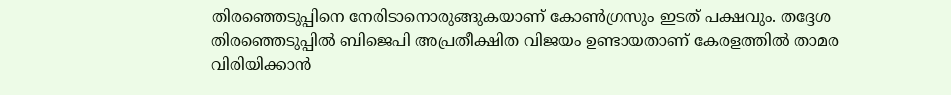തിരഞ്ഞെടുപ്പിനെ നേരിടാനൊരുങ്ങുകയാണ് കോൺഗ്രസും ഇടത് പക്ഷവും. തദ്ദേശ തിരഞ്ഞെടുപ്പിൽ ബിജെപി അപ്രതീക്ഷിത വിജയം ഉണ്ടായതാണ് കേരളത്തിൽ താമര വിരിയിക്കാൻ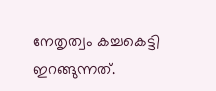നേതൃത്വം കച്ചകെട്ടി ഇറങ്ങുന്നത്.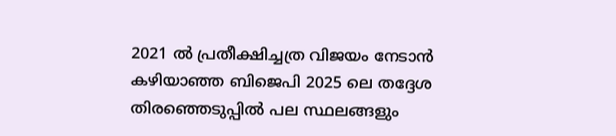2021 ൽ പ്രതീക്ഷിച്ചത്ര വിജയം നേടാൻ കഴിയാഞ്ഞ ബിജെപി 2025 ലെ തദ്ദേശ തിരഞ്ഞെടുപ്പിൽ പല സ്ഥലങ്ങളും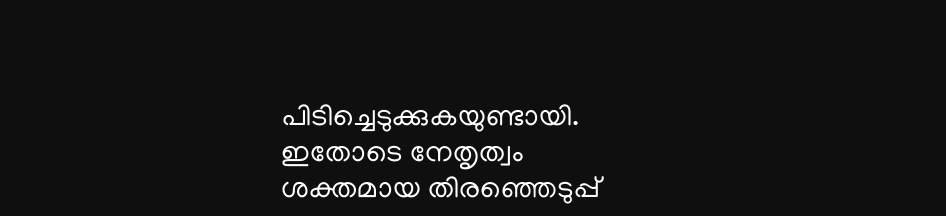പിടിച്ചെടുക്കുകയുണ്ടായി. ഇതോടെ നേതൃത്വം ശക്തമായ തിരഞ്ഞെടുപ്പ്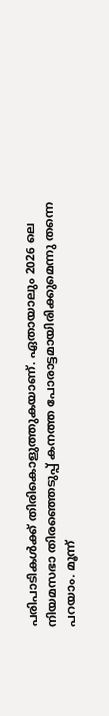പരിപാടികൾക്ക് തിരികൊളുത്തുകയാണ്. ഏതായാലും 2026 ലെ നിയമസഭാ തിരഞ്ഞെടുപ്പ് കനത്ത പോരാട്ടമായിരിക്കുമെന്നു തന്നെ പറയാം. മൂന്ന്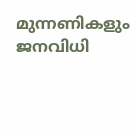മുന്നണികളും ജനവിധി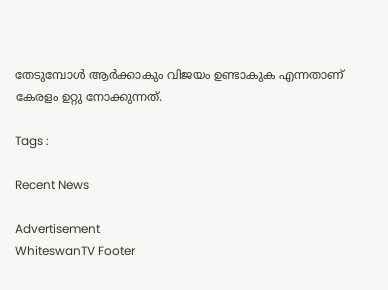തേടുമ്പോൾ ആർക്കാകും വിജയം ഉണ്ടാകുക എന്നതാണ് കേരളം ഉറ്റു നോക്കുന്നത്.

Tags :

Recent News

Advertisement
WhiteswanTV Footer